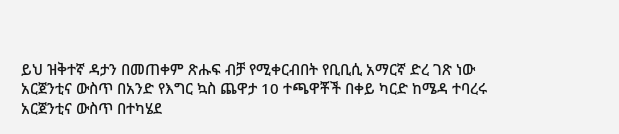ይህ ዝቅተኛ ዳታን በመጠቀም ጽሑፍ ብቻ የሚቀርብበት የቢቢሲ አማርኛ ድረ ገጽ ነው
አርጀንቲና ውስጥ በአንድ የእግር ኳስ ጨዋታ 10 ተጫዋቾች በቀይ ካርድ ከሜዳ ተባረሩ
አርጀንቲና ውስጥ በተካሄደ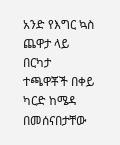አንድ የእግር ኳስ ጨዋታ ላይ በርካታ ተጫዋቾች በቀይ ካርድ ከሜዳ በመሰናበታቸው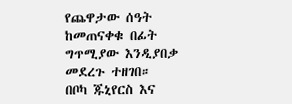የጨዋታው ሰዓት ከመጠናቀቁ በፊት ግጥሚያው እንዲያበቃ መደረጉ ተዘገበ።
በቦካ ጁኒየርስ እና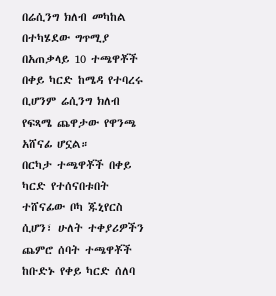በሬሲንግ ክለብ መካከል በተካሄደው ግጥሚያ በአጠቃላይ 10 ተጫዋቾች በቀይ ካርድ ከሜዳ የተባረሩ ቢሆንም ሬሲንግ ክለብ የፍጻሜ ጨዋታው የዋንጫ አሸናፊ ሆኗል።
በርካታ ተጫዋቾች በቀይ ካርድ የተሰናበቱበት ተሸናፊው ቦካ ጁኒየርስ ሲሆን፣ ሁለት ተቀያሪዎችን ጨምሮ ሰባት ተጫዋቾች ከቡድኑ የቀይ ካርድ ሰለባ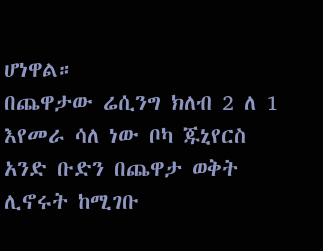ሆነዋል።
በጨዋታው ሬሲንግ ክለብ 2 ለ 1 እየመራ ሳለ ነው ቦካ ጁኒየርስ አንድ ቡድን በጨዋታ ወቅት ሊኖሩት ከሚገቡ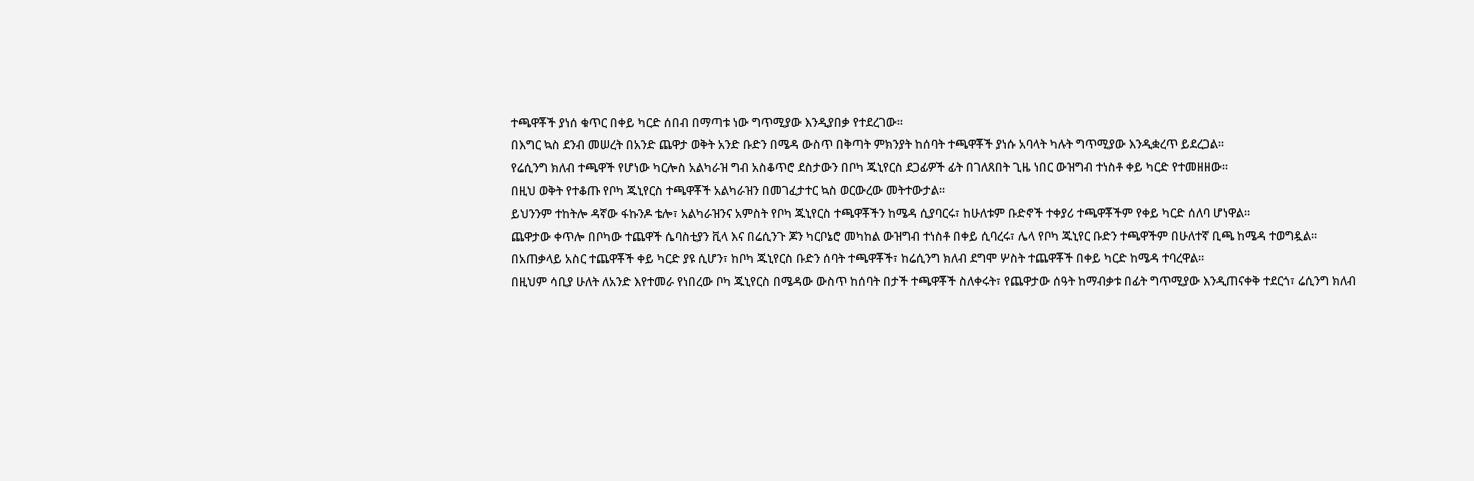ተጫዋቾች ያነሰ ቁጥር በቀይ ካርድ ሰበብ በማጣቱ ነው ግጥሚያው እንዲያበቃ የተደረገው።
በእግር ኳስ ደንብ መሠረት በአንድ ጨዋታ ወቅት አንድ ቡድን በሜዳ ውስጥ በቅጣት ምክንያት ከሰባት ተጫዋቾች ያነሱ አባላት ካሉት ግጥሚያው እንዲቋረጥ ይደረጋል።
የሬሲንግ ክለብ ተጫዋች የሆነው ካርሎስ አልካራዝ ግብ አስቆጥሮ ደስታውን በቦካ ጁኒየርስ ደጋፊዎች ፊት በገለጸበት ጊዜ ነበር ውዝግብ ተነስቶ ቀይ ካርድ የተመዘዘው።
በዚህ ወቅት የተቆጡ የቦካ ጁኒየርስ ተጫዋቾች አልካራዝን በመገፈታተር ኳስ ወርውረው መትተውታል።
ይህንንም ተከትሎ ዳኛው ፋኩንዶ ቴሎ፣ አልካራዝንና አምስት የቦካ ጁኒየርስ ተጫዋቾችን ከሜዳ ሲያባርሩ፣ ከሁለቱም ቡድኖች ተቀያሪ ተጫዋቾችም የቀይ ካርድ ሰለባ ሆነዋል።
ጨዋታው ቀጥሎ በቦካው ተጨዋች ሴባስቲያን ቪላ እና በሬሲንጉ ጆን ካርቦኔሮ መካከል ውዝግብ ተነስቶ በቀይ ሲባረሩ፣ ሌላ የቦካ ጁኒየር ቡድን ተጫዋችም በሁለተኛ ቢጫ ከሜዳ ተወግዷል።
በአጠቃላይ አስር ተጨዋቾች ቀይ ካርድ ያዩ ሲሆን፣ ከቦካ ጁኒየርስ ቡድን ሰባት ተጫዋቾች፣ ከሬሲንግ ክለብ ደግሞ ሦስት ተጨዋቾች በቀይ ካርድ ከሜዳ ተባረዋል።
በዚህም ሳቢያ ሁለት ለአንድ እየተመራ የነበረው ቦካ ጁኒየርስ በሜዳው ውስጥ ከሰባት በታች ተጫዋቾች ስለቀሩት፣ የጨዋታው ሰዓት ከማብቃቱ በፊት ግጥሚያው እንዲጠናቀቅ ተደርጎ፣ ሬሲንግ ክለብ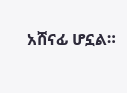አሸናፊ ሆኗል።